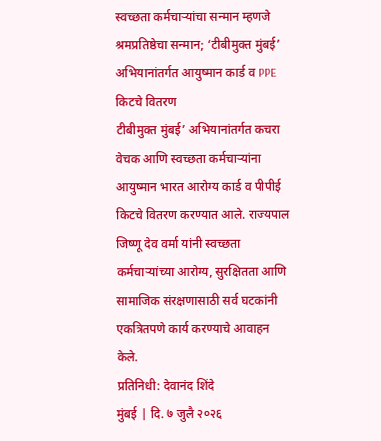स्वच्छता कर्मचाऱ्यांचा सन्मान म्हणजे श्रमप्रतिष्ठेचा सन्मान; ‘टीबीमुक्त मुंबई’ अभियानांतर्गत आयुष्मान कार्ड व PPE किटचे वितरण
टीबीमुक्त मुंबई’ अभियानांतर्गत कचरा वेचक आणि स्वच्छता कर्मचाऱ्यांना आयुष्मान भारत आरोग्य कार्ड व पीपीई किटचे वितरण करण्यात आले. राज्यपाल जिष्णू देव वर्मा यांनी स्वच्छता कर्मचाऱ्यांच्या आरोग्य, सुरक्षितता आणि सामाजिक संरक्षणासाठी सर्व घटकांनी एकत्रितपणे कार्य करण्याचे आवाहन केले.
प्रतिनिधी: देवानंद शिंदे
मुंबई | दि. ७ जुलै २०२६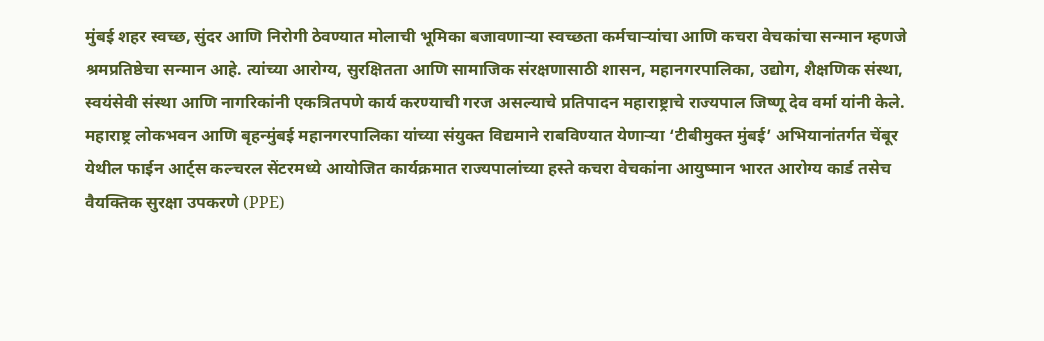मुंबई शहर स्वच्छ, सुंदर आणि निरोगी ठेवण्यात मोलाची भूमिका बजावणाऱ्या स्वच्छता कर्मचाऱ्यांचा आणि कचरा वेचकांचा सन्मान म्हणजे श्रमप्रतिष्ठेचा सन्मान आहे. त्यांच्या आरोग्य, सुरक्षितता आणि सामाजिक संरक्षणासाठी शासन, महानगरपालिका, उद्योग, शैक्षणिक संस्था, स्वयंसेवी संस्था आणि नागरिकांनी एकत्रितपणे कार्य करण्याची गरज असल्याचे प्रतिपादन महाराष्ट्राचे राज्यपाल जिष्णू देव वर्मा यांनी केले.
महाराष्ट्र लोकभवन आणि बृहन्मुंबई महानगरपालिका यांच्या संयुक्त विद्यमाने राबविण्यात येणाऱ्या ‘टीबीमुक्त मुंबई’ अभियानांतर्गत चेंबूर येथील फाईन आर्ट्स कल्चरल सेंटरमध्ये आयोजित कार्यक्रमात राज्यपालांच्या हस्ते कचरा वेचकांना आयुष्मान भारत आरोग्य कार्ड तसेच वैयक्तिक सुरक्षा उपकरणे (PPE)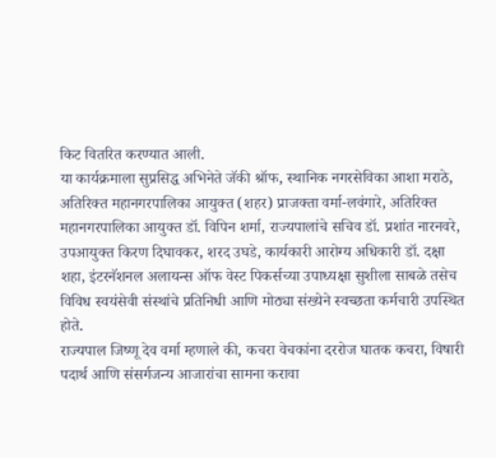किट वितरित करण्यात आली.
या कार्यक्रमाला सुप्रसिद्ध अभिनेते जॅकी श्रॉफ, स्थानिक नगरसेविका आशा मराठे, अतिरिक्त महानगरपालिका आयुक्त (शहर) प्राजक्ता वर्मा-लवंगारे, अतिरिक्त महानगरपालिका आयुक्त डॉ. विपिन शर्मा, राज्यपालांचे सचिव डॉ. प्रशांत नारनवरे, उपआयुक्त किरण दिघावकर, शरद उघडे, कार्यकारी आरोग्य अधिकारी डॉ. दक्षा शहा, इंटरनॅशनल अलायन्स ऑफ वेस्ट पिकर्सच्या उपाध्यक्षा सुशीला साबळे तसेच विविध स्वयंसेवी संस्थांचे प्रतिनिधी आणि मोठ्या संख्येने स्वच्छता कर्मचारी उपस्थित होते.
राज्यपाल जिष्णू देव वर्मा म्हणाले की, कचरा वेचकांना दररोज घातक कचरा, विषारी पदार्थ आणि संसर्गजन्य आजारांचा सामना करावा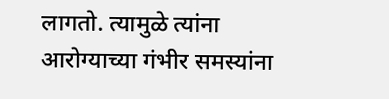लागतो. त्यामुळे त्यांना आरोग्याच्या गंभीर समस्यांना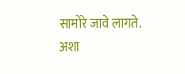सामोरे जावे लागते. अशा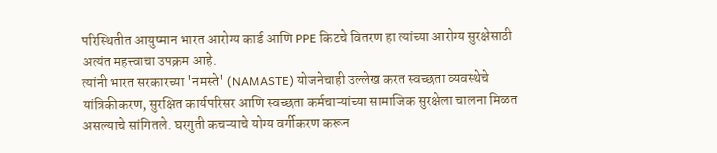परिस्थितीत आयुष्मान भारत आरोग्य कार्ड आणि PPE किटचे वितरण हा त्यांच्या आरोग्य सुरक्षेसाठी अत्यंत महत्त्वाचा उपक्रम आहे.
त्यांनी भारत सरकारच्या 'नमस्ते' (NAMASTE) योजनेचाही उल्लेख करत स्वच्छता व्यवस्थेचे यांत्रिकीकरण, सुरक्षित कार्यपरिसर आणि स्वच्छता कर्मचाऱ्यांच्या सामाजिक सुरक्षेला चालना मिळत असल्याचे सांगितले. घरगुती कचऱ्याचे योग्य वर्गीकरण करून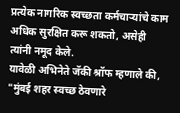प्रत्येक नागरिक स्वच्छता कर्मचाऱ्यांचे काम अधिक सुरक्षित करू शकतो, असेही त्यांनी नमूद केले.
यावेळी अभिनेते जॅकी श्रॉफ म्हणाले की, "मुंबई शहर स्वच्छ ठेवणारे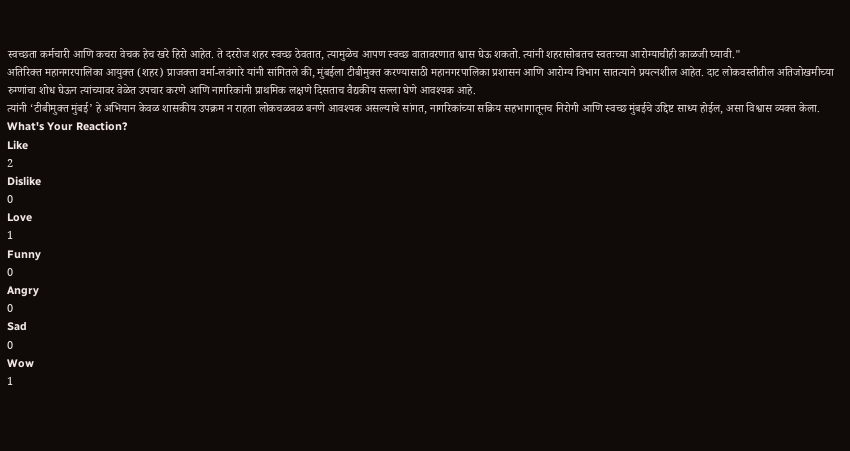स्वच्छता कर्मचारी आणि कचरा वेचक हेच खरे हिरो आहेत. ते दररोज शहर स्वच्छ ठेवतात, त्यामुळेच आपण स्वच्छ वातावरणात श्वास घेऊ शकतो. त्यांनी शहरासोबतच स्वतःच्या आरोग्याचीही काळजी घ्यावी."
अतिरिक्त महानगरपालिका आयुक्त (शहर) प्राजक्ता वर्मा-लवंगारे यांनी सांगितले की, मुंबईला टीबीमुक्त करण्यासाठी महानगरपालिका प्रशासन आणि आरोग्य विभाग सातत्याने प्रयत्नशील आहेत. दाट लोकवस्तीतील अतिजोखमीच्या रुग्णांचा शोध घेऊन त्यांच्यावर वेळेत उपचार करणे आणि नागरिकांनी प्राथमिक लक्षणे दिसताच वैद्यकीय सल्ला घेणे आवश्यक आहे.
त्यांनी ‘टीबीमुक्त मुंबई’ हे अभियान केवळ शासकीय उपक्रम न राहता लोकचळवळ बनणे आवश्यक असल्याचे सांगत, नागरिकांच्या सक्रिय सहभागातूनच निरोगी आणि स्वच्छ मुंबईचे उद्दिष्ट साध्य होईल, असा विश्वास व्यक्त केला.
What's Your Reaction?
Like
2
Dislike
0
Love
1
Funny
0
Angry
0
Sad
0
Wow
1